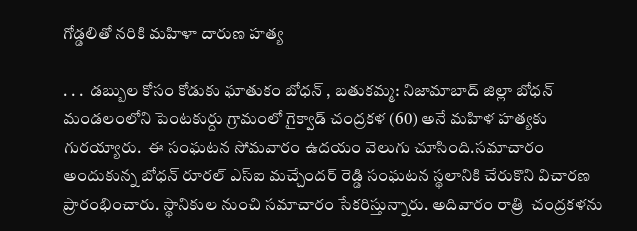గోడ్డలితో నరికి మహిళా దారుణ హత్య

. . .  డబ్బుల కోసం కోడుకు ఘాతుకం బోధన్ , బతుకమ్మ: నిజామాబాద్ జిల్లా బోధన్ మండలంలోని పెంటకుర్దు గ్రామంలో గైక్వాడ్ చంద్రకళ (60) అనే మహిళ హత్యకు గురయ్యారు.  ఈ సంఘటన సోమవారం ఉదయం వెలుగు చూసింది.సమాచారం అందుకున్న బోధన్ రూరల్ ఎస్‌ఐ మచ్చేందర్ రెడ్డి సంఘటన స్థలానికి చేరుకొని విచారణ ప్రారంభించారు. స్థానికుల నుంచి సమాచారం సేకరిస్తున్నారు. అదివారం రాత్రి  చంద్రకళను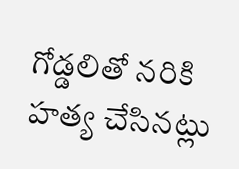గోడ్డలితో నరికి హత్య చేసినట్లు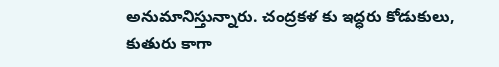అనుమానిస్తున్నారు. చంద్రకళ కు ఇద్ధరు కోడుకులు, కుతురు కాగా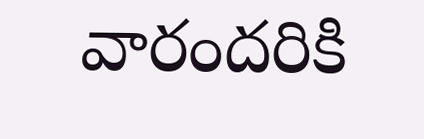వారందరికి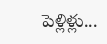పెళ్లిళ్లు...